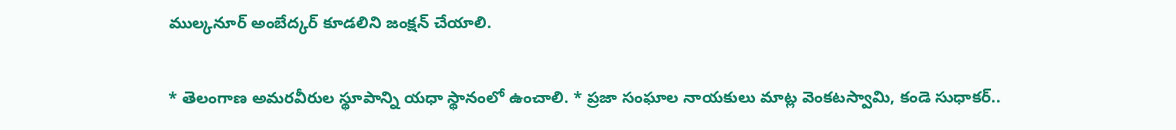ముల్కనూర్ అంబేద్కర్ కూడలిని జంక్షన్ చేయాలి.

* తెలంగాణ అమరవీరుల స్థూపాన్ని యధా స్థానంలో ఉంచాలి. * ప్రజా సంఘాల నాయకులు మాట్ల వెంకటస్వామి, కండె సుధాకర్..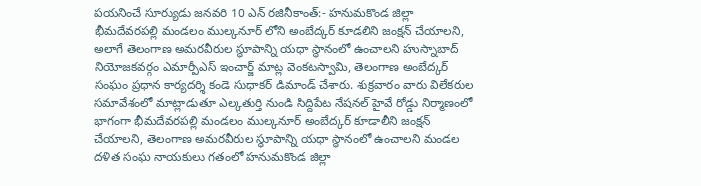పయనించే సూర్యుడు జనవరి 10 ఎన్ రజినీకాంత్:- హనుమకొండ జిల్లా భీమదేవరపల్లి మండలం ముల్కనూర్ లోని అంబేద్కర్ కూడలిని జంక్షన్ చేయాలని, అలాగే తెలంగాణ అమరవీరుల స్థూపాన్ని యధా స్థానంలో ఉంచాలని హుస్నాబాద్ నియోజకవర్గం ఎమార్పీఎస్ ఇంచార్జ్ మాట్ల వెంకటస్వామి, తెలంగాణ అంబేద్కర్ సంఘం ప్రధాన కార్యదర్శి కండె సుధాకర్ డిమాండ్ చేశారు. శుక్రవారం వారు విలేకరుల సమావేశంలో మాట్లాడుతూ ఎల్కతుర్తి నుండి సిద్దిపేట నేషనల్ హైవే రోడ్డు నిర్మాణంలో భాగంగా భీమదేవరపల్లి మండలం ముల్కనూర్ అంబేద్కర్ కూడాలీని జంక్షన్ చేయాలని, తెలంగాణ అమరవీరుల స్థూపాన్ని యధా స్థానంలో ఉంచాలని మండల దళిత సంఘ నాయకులు గతంలో హనుమకొండ జిల్లా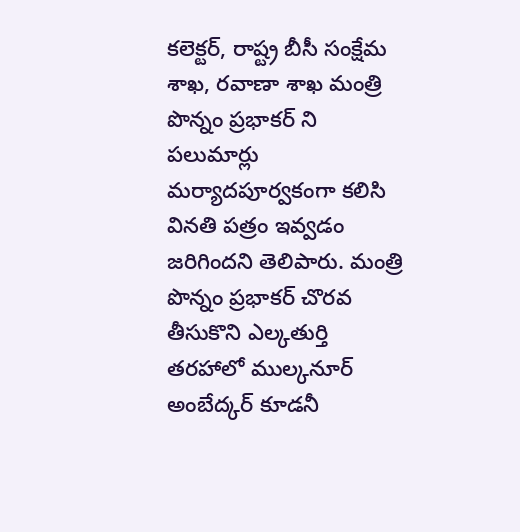కలెక్టర్, రాష్ట్ర బీసీ సంక్షేమ శాఖ, రవాణా శాఖ మంత్రి పొన్నం ప్రభాకర్ ని పలుమార్లు మర్యాదపూర్వకంగా కలిసి వినతి పత్రం ఇవ్వడం జరిగిందని తెలిపారు. మంత్రి పొన్నం ప్రభాకర్ చొరవ తీసుకొని ఎల్కతుర్తి తరహాలో ముల్కనూర్ అంబేద్కర్ కూడనీ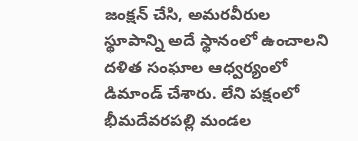జంక్షన్ చేసి, అమరవీరుల స్థూపాన్ని అదే స్థానంలో ఉంచాలని దళిత సంఘాల ఆధ్వర్యంలో డిమాండ్ చేశారు. లేని పక్షంలో భీమదేవరపల్లి మండల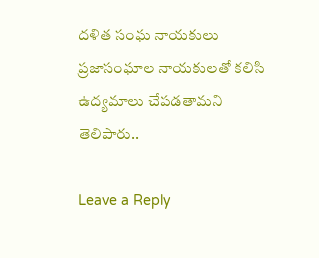దళిత సంఘ నాయకులు ప్రజాసంఘాల నాయకులతో కలిసి ఉద్యమాలు చేపడతామని తెలిపారు..

Leave a Reply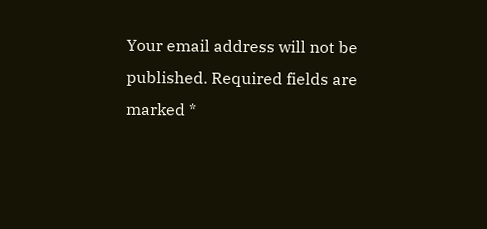Your email address will not be published. Required fields are marked *